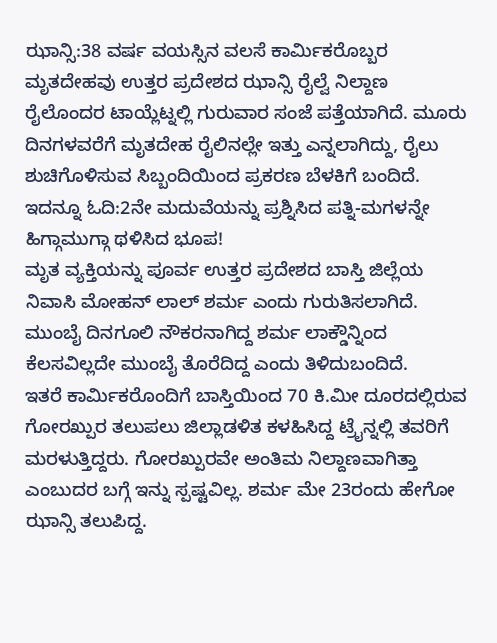ಝಾನ್ಸಿ:38 ವರ್ಷ ವಯಸ್ಸಿನ ವಲಸೆ ಕಾರ್ಮಿಕರೊಬ್ಬರ ಮೃತದೇಹವು ಉತ್ತರ ಪ್ರದೇಶದ ಝಾನ್ಸಿ ರೈಲ್ವೆ ನಿಲ್ದಾಣ ರೈಲೊಂದರ ಟಾಯ್ಲೆಟ್ನಲ್ಲಿ ಗುರುವಾರ ಸಂಜೆ ಪತ್ತೆಯಾಗಿದೆ. ಮೂರು ದಿನಗಳವರೆಗೆ ಮೃತದೇಹ ರೈಲಿನಲ್ಲೇ ಇತ್ತು ಎನ್ನಲಾಗಿದ್ದು, ರೈಲು ಶುಚಿಗೊಳಿಸುವ ಸಿಬ್ಬಂದಿಯಿಂದ ಪ್ರಕರಣ ಬೆಳಕಿಗೆ ಬಂದಿದೆ.
ಇದನ್ನೂ ಓದಿ:2ನೇ ಮದುವೆಯನ್ನು ಪ್ರಶ್ನಿಸಿದ ಪತ್ನಿ-ಮಗಳನ್ನೇ ಹಿಗ್ಗಾಮುಗ್ಗಾ ಥಳಿಸಿದ ಭೂಪ!
ಮೃತ ವ್ಯಕ್ತಿಯನ್ನು ಪೂರ್ವ ಉತ್ತರ ಪ್ರದೇಶದ ಬಾಸ್ತಿ ಜಿಲ್ಲೆಯ ನಿವಾಸಿ ಮೋಹನ್ ಲಾಲ್ ಶರ್ಮ ಎಂದು ಗುರುತಿಸಲಾಗಿದೆ. ಮುಂಬೈ ದಿನಗೂಲಿ ನೌಕರನಾಗಿದ್ದ ಶರ್ಮ ಲಾಕ್ಡೌನ್ನಿಂದ ಕೆಲಸವಿಲ್ಲದೇ ಮುಂಬೈ ತೊರೆದಿದ್ದ ಎಂದು ತಿಳಿದುಬಂದಿದೆ.
ಇತರೆ ಕಾರ್ಮಿಕರೊಂದಿಗೆ ಬಾಸ್ತಿಯಿಂದ 70 ಕಿ.ಮೀ ದೂರದಲ್ಲಿರುವ ಗೋರಖ್ಪುರ ತಲುಪಲು ಜಿಲ್ಲಾಡಳಿತ ಕಳಹಿಸಿದ್ದ ಟ್ರೈನ್ನಲ್ಲಿ ತವರಿಗೆ ಮರಳುತ್ತಿದ್ದರು. ಗೋರಖ್ಪುರವೇ ಅಂತಿಮ ನಿಲ್ದಾಣವಾಗಿತ್ತಾ ಎಂಬುದರ ಬಗ್ಗೆ ಇನ್ನು ಸ್ಪಷ್ಟವಿಲ್ಲ. ಶರ್ಮ ಮೇ 23ರಂದು ಹೇಗೋ ಝಾನ್ಸಿ ತಲುಪಿದ್ದ.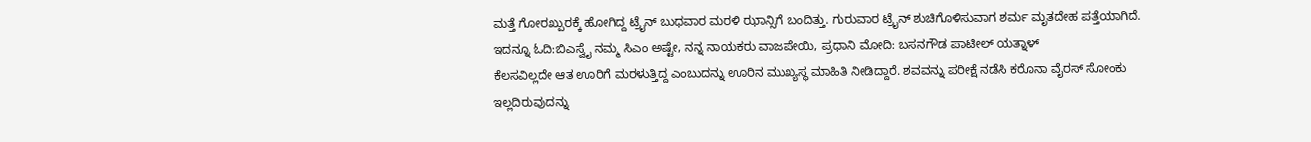ಮತ್ತೆ ಗೋರಖ್ಪುರಕ್ಕೆ ಹೋಗಿದ್ದ ಟ್ರೈನ್ ಬುಧವಾರ ಮರಳಿ ಝಾನ್ಸಿಗೆ ಬಂದಿತ್ತು. ಗುರುವಾರ ಟ್ರೈನ್ ಶುಚಿಗೊಳಿಸುವಾಗ ಶರ್ಮ ಮೃತದೇಹ ಪತ್ತೆಯಾಗಿದೆ.
ಇದನ್ನೂ ಓದಿ:ಬಿಎಸ್ವೈ ನಮ್ಮ ಸಿಎಂ ಅಷ್ಟೇ, ನನ್ನ ನಾಯಕರು ವಾಜಪೇಯಿ, ಪ್ರಧಾನಿ ಮೋದಿ: ಬಸನಗೌಡ ಪಾಟೀಲ್ ಯತ್ನಾಳ್
ಕೆಲಸವಿಲ್ಲದೇ ಆತ ಊರಿಗೆ ಮರಳುತ್ತಿದ್ದ ಎಂಬುದನ್ನು ಊರಿನ ಮುಖ್ಯಸ್ಥ ಮಾಹಿತಿ ನೀಡಿದ್ದಾರೆ. ಶವವನ್ನು ಪರೀಕ್ಷೆ ನಡೆಸಿ ಕರೊನಾ ವೈರಸ್ ಸೋಂಕು ಇಲ್ಲದಿರುವುದನ್ನು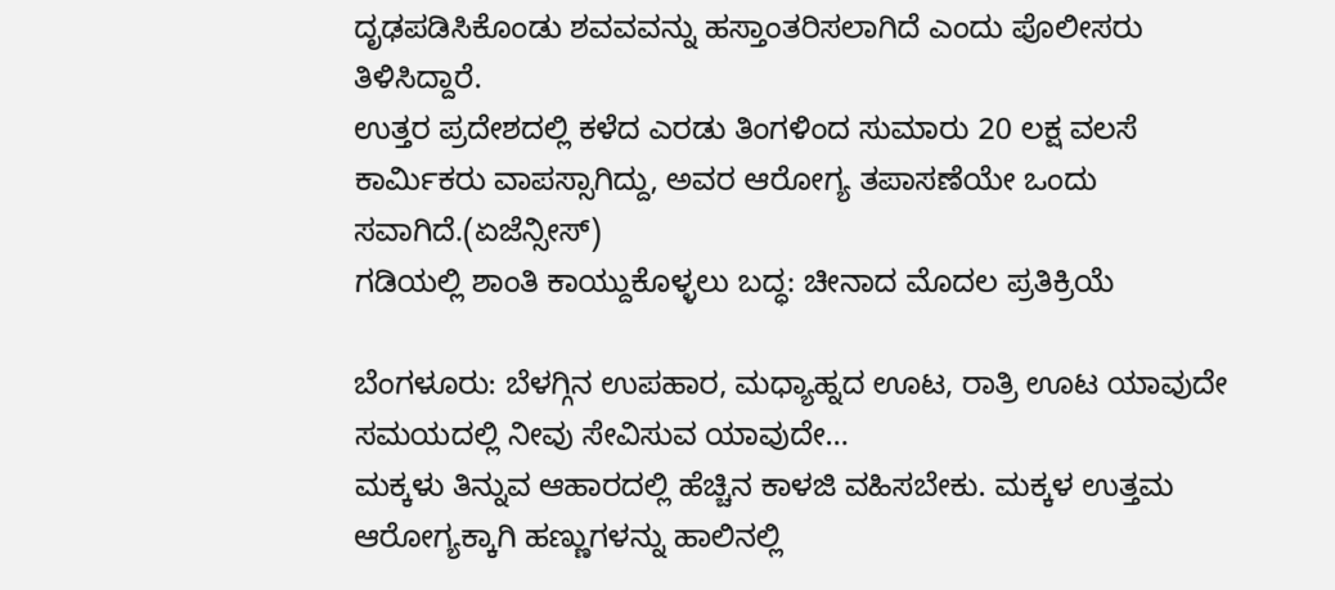ದೃಢಪಡಿಸಿಕೊಂಡು ಶವವವನ್ನು ಹಸ್ತಾಂತರಿಸಲಾಗಿದೆ ಎಂದು ಪೊಲೀಸರು ತಿಳಿಸಿದ್ದಾರೆ.
ಉತ್ತರ ಪ್ರದೇಶದಲ್ಲಿ ಕಳೆದ ಎರಡು ತಿಂಗಳಿಂದ ಸುಮಾರು 20 ಲಕ್ಷ ವಲಸೆ ಕಾರ್ಮಿಕರು ವಾಪಸ್ಸಾಗಿದ್ದು, ಅವರ ಆರೋಗ್ಯ ತಪಾಸಣೆಯೇ ಒಂದು ಸವಾಗಿದೆ.(ಏಜೆನ್ಸೀಸ್)
ಗಡಿಯಲ್ಲಿ ಶಾಂತಿ ಕಾಯ್ದುಕೊಳ್ಳಲು ಬದ್ಧ: ಚೀನಾದ ಮೊದಲ ಪ್ರತಿಕ್ರಿಯೆ

ಬೆಂಗಳೂರು: ಬೆಳಗ್ಗಿನ ಉಪಹಾರ, ಮಧ್ಯಾಹ್ನದ ಊಟ, ರಾತ್ರಿ ಊಟ ಯಾವುದೇ ಸಮಯದಲ್ಲಿ ನೀವು ಸೇವಿಸುವ ಯಾವುದೇ…
ಮಕ್ಕಳು ತಿನ್ನುವ ಆಹಾರದಲ್ಲಿ ಹೆಚ್ಚಿನ ಕಾಳಜಿ ವಹಿಸಬೇಕು. ಮಕ್ಕಳ ಉತ್ತಮ ಆರೋಗ್ಯಕ್ಕಾಗಿ ಹಣ್ಣುಗಳನ್ನು ಹಾಲಿನಲ್ಲಿ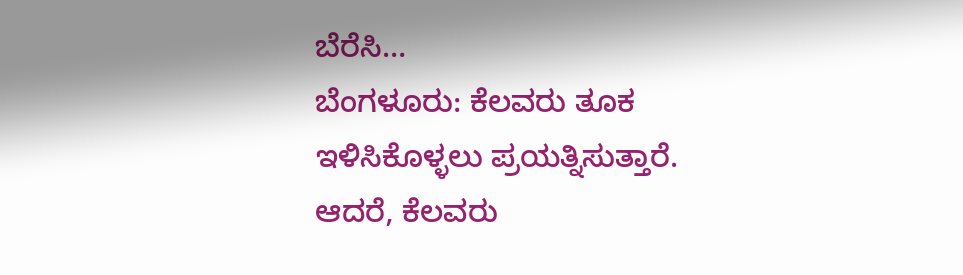ಬೆರೆಸಿ…
ಬೆಂಗಳೂರು: ಕೆಲವರು ತೂಕ ಇಳಿಸಿಕೊಳ್ಳಲು ಪ್ರಯತ್ನಿಸುತ್ತಾರೆ. ಆದರೆ, ಕೆಲವರು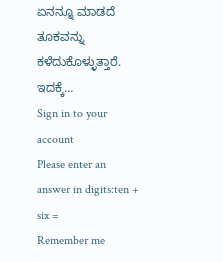ಏನನ್ನೂ ಮಾಡದೆ ತೂಕವನ್ನು ಕಳೆದುಕೊಳ್ಳುತ್ತಾರೆ. ಇದಕ್ಕೆ…
Sign in to your account
Please enter an answer in digits:ten + six =
Remember me